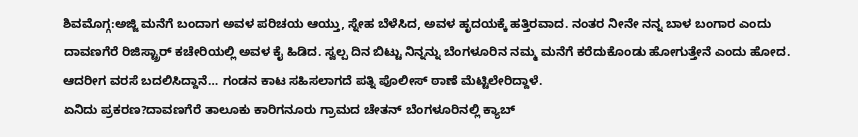ಶಿವಮೊಗ್ಗ:ಅಜ್ಜಿ ಮನೆಗೆ ಬಂದಾಗ ಅವಳ ಪರಿಚಯ ಆಯ್ತು, ಸ್ನೇಹ ಬೆಳೆಸಿದ, ಅವಳ ಹೃದಯಕ್ಕೆ ಹತ್ತಿರವಾದ. ನಂತರ ನೀನೇ ನನ್ನ ಬಾಳ ಬಂಗಾರ ಎಂದು ದಾವಣಗೆರೆ ರಿಜಿಸ್ಟ್ರಾರ್ ಕಚೇರಿಯಲ್ಲಿ ಅವಳ ಕೈ ಹಿಡಿದ. ಸ್ವಲ್ಪ ದಿನ ಬಿಟ್ಟು ನಿನ್ನನ್ನು ಬೆಂಗಳೂರಿನ ನಮ್ಮ ಮನೆಗೆ ಕರೆದುಕೊಂಡು ಹೋಗುತ್ತೇನೆ ಎಂದು ಹೋದ. ಆದರೀಗ ವರಸೆ ಬದಲಿಸಿದ್ದಾನೆ… ಗಂಡನ ಕಾಟ ಸಹಿಸಲಾಗದೆ ಪತ್ನಿ ಪೊಲೀಸ್ ಠಾಣೆ ಮೆಟ್ಟಿಲೇರಿದ್ದಾಳೆ.
ಏನಿದು ಪ್ರಕರಣ?ದಾವಣಗೆರೆ ತಾಲೂಕು ಕಾರಿಗನೂರು ಗ್ರಾಮದ ಚೇತನ್ ಬೆಂಗಳೂರಿನಲ್ಲಿ ಕ್ಯಾಬ್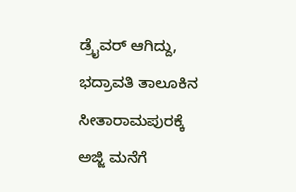ಡ್ರೈವರ್ ಆಗಿದ್ದು, ಭದ್ರಾವತಿ ತಾಲೂಕಿನ ಸೀತಾರಾಮಪುರಕ್ಕೆ ಅಜ್ಜಿ ಮನೆಗೆ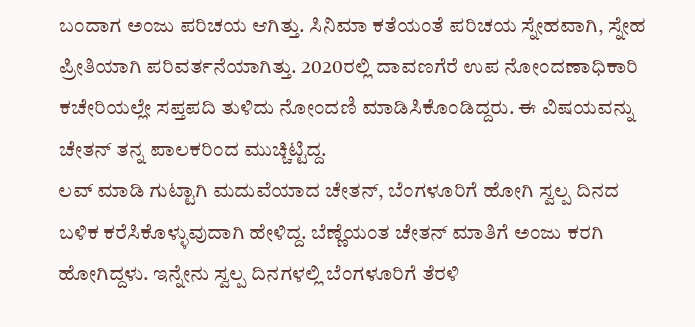ಬಂದಾಗ ಅಂಜು ಪರಿಚಯ ಆಗಿತ್ತು. ಸಿನಿಮಾ ಕತೆಯಂತೆ ಪರಿಚಯ ಸ್ನೇಹವಾಗಿ, ಸ್ನೇಹ ಪ್ರೀತಿಯಾಗಿ ಪರಿವರ್ತನೆಯಾಗಿತ್ತು. 2020ರಲ್ಲಿ ದಾವಣಗೆರೆ ಉಪ ನೋಂದಣಾಧಿಕಾರಿ ಕಚೇರಿಯಲ್ಲೇ ಸಪ್ತಪದಿ ತುಳಿದು ನೋಂದಣಿ ಮಾಡಿಸಿಕೊಂಡಿದ್ದರು. ಈ ವಿಷಯವನ್ನು ಚೇತನ್ ತನ್ನ ಪಾಲಕರಿಂದ ಮುಚ್ಚಿಟ್ಟಿದ್ದ.
ಲವ್ ಮಾಡಿ ಗುಟ್ಟಾಗಿ ಮದುವೆಯಾದ ಚೇತನ್, ಬೆಂಗಳೂರಿಗೆ ಹೋಗಿ ಸ್ವಲ್ಪ ದಿನದ ಬಳಿಕ ಕರೆಸಿಕೊಳ್ಳುವುದಾಗಿ ಹೇಳಿದ್ದ. ಬೆಣ್ಣೆಯಂತ ಚೇತನ್ ಮಾತಿಗೆ ಅಂಜು ಕರಗಿ ಹೋಗಿದ್ದಳು. ಇನ್ನೇನು ಸ್ವಲ್ಪ ದಿನಗಳಲ್ಲಿ ಬೆಂಗಳೂರಿಗೆ ತೆರಳಿ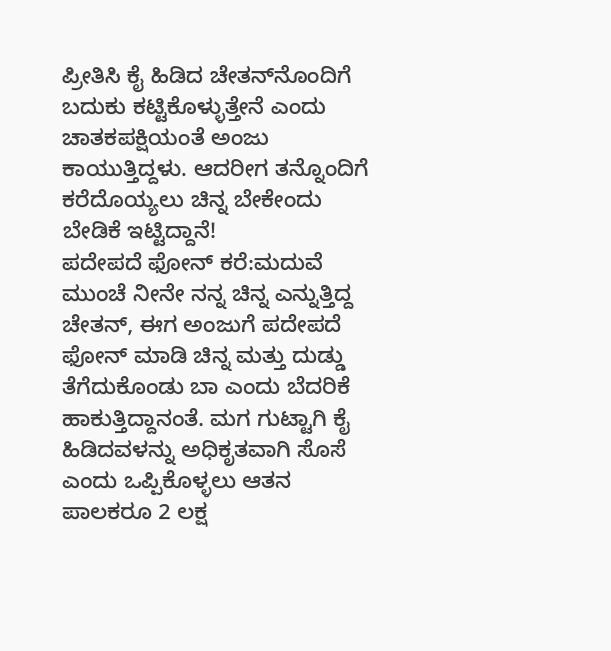ಪ್ರೀತಿಸಿ ಕೈ ಹಿಡಿದ ಚೇತನ್‌ನೊಂದಿಗೆ ಬದುಕು ಕಟ್ಟಿಕೊಳ್ಳುತ್ತೇನೆ ಎಂದು ಚಾತಕಪಕ್ಷಿಯಂತೆ ಅಂಜು ಕಾಯುತ್ತಿದ್ದಳು. ಆದರೀಗ ತನ್ನೊಂದಿಗೆ ಕರೆದೊಯ್ಯಲು ಚಿನ್ನ ಬೇಕೇಂದು ಬೇಡಿಕೆ ಇಟ್ಟಿದ್ದಾನೆ!
ಪದೇಪದೆ ಫೋನ್ ಕರೆ:ಮದುವೆ ಮುಂಚೆ ನೀನೇ ನನ್ನ ಚಿನ್ನ ಎನ್ನುತ್ತಿದ್ದ ಚೇತನ್, ಈಗ ಅಂಜುಗೆ ಪದೇಪದೆ ಫೋನ್ ಮಾಡಿ ಚಿನ್ನ ಮತ್ತು ದುಡ್ಡು ತೆಗೆದುಕೊಂಡು ಬಾ ಎಂದು ಬೆದರಿಕೆ ಹಾಕುತ್ತಿದ್ದಾನಂತೆ. ಮಗ ಗುಟ್ಟಾಗಿ ಕೈ ಹಿಡಿದವಳನ್ನು ಅಧಿಕೃತವಾಗಿ ಸೊಸೆ ಎಂದು ಒಪ್ಪಿಕೊಳ್ಳಲು ಆತನ ಪಾಲಕರೂ 2 ಲಕ್ಷ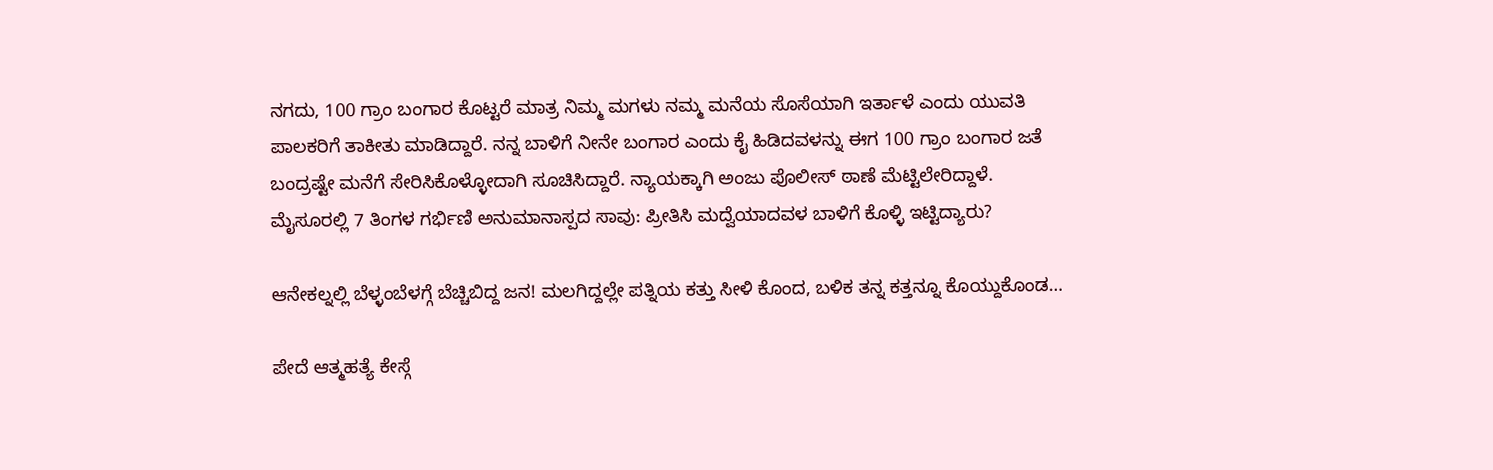ನಗದು, 100 ಗ್ರಾಂ ಬಂಗಾರ ಕೊಟ್ಟರೆ ಮಾತ್ರ ನಿಮ್ಮ ಮಗಳು ನಮ್ಮ ಮನೆಯ ಸೊಸೆಯಾಗಿ ಇರ್ತಾಳೆ ಎಂದು ಯುವತಿ ಪಾಲಕರಿಗೆ ತಾಕೀತು ಮಾಡಿದ್ದಾರೆ. ನನ್ನ ಬಾಳಿಗೆ ನೀನೇ ಬಂಗಾರ ಎಂದು ಕೈ ಹಿಡಿದವಳನ್ನು ಈಗ 100 ಗ್ರಾಂ ಬಂಗಾರ ಜತೆ ಬಂದ್ರಷ್ಟೇ ಮನೆಗೆ ಸೇರಿಸಿಕೊಳ್ಳೋದಾಗಿ ಸೂಚಿಸಿದ್ದಾರೆ. ನ್ಯಾಯಕ್ಕಾಗಿ ಅಂಜು ಪೊಲೀಸ್ ಠಾಣೆ ಮೆಟ್ಟಿಲೇರಿದ್ದಾಳೆ.
ಮೈಸೂರಲ್ಲಿ 7 ತಿಂಗಳ ಗರ್ಭಿಣಿ ಅನುಮಾನಾಸ್ಪದ ಸಾವು: ಪ್ರೀತಿಸಿ ಮದ್ವೆಯಾದವಳ ಬಾಳಿಗೆ ಕೊಳ್ಳಿ ಇಟ್ಟಿದ್ಯಾರು?

ಆನೇಕಲ್ನಲ್ಲಿ ಬೆಳ್ಳಂಬೆಳಗ್ಗೆ ಬೆಚ್ಚಿಬಿದ್ದ ಜನ! ಮಲಗಿದ್ದಲ್ಲೇ ಪತ್ನಿಯ ಕತ್ತು ಸೀಳಿ ಕೊಂದ, ಬಳಿಕ ತನ್ನ ಕತ್ತನ್ನೂ ಕೊಯ್ದುಕೊಂಡ…

ಪೇದೆ ಆತ್ಮಹತ್ಯೆ ಕೇಸ್ಗೆ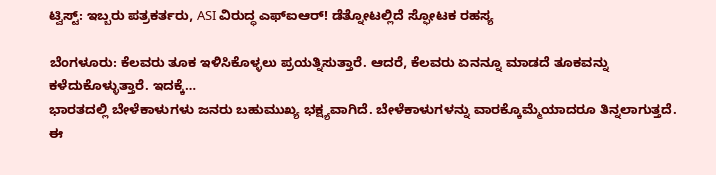ಟ್ವಿಸ್ಟ್: ಇಬ್ಬರು ಪತ್ರಕರ್ತರು, ASI ವಿರುದ್ಧ ಎಫ್ಐಆರ್! ಡೆತ್ನೋಟಲ್ಲಿದೆ ಸ್ಫೋಟಕ ರಹಸ್ಯ

ಬೆಂಗಳೂರು: ಕೆಲವರು ತೂಕ ಇಳಿಸಿಕೊಳ್ಳಲು ಪ್ರಯತ್ನಿಸುತ್ತಾರೆ. ಆದರೆ, ಕೆಲವರು ಏನನ್ನೂ ಮಾಡದೆ ತೂಕವನ್ನು ಕಳೆದುಕೊಳ್ಳುತ್ತಾರೆ. ಇದಕ್ಕೆ…
ಭಾರತದಲ್ಲಿ ಬೇಳೆಕಾಳುಗಳು ಜನರು ಬಹುಮುಖ್ಯ ಭಕ್ಷ್ಯವಾಗಿದೆ. ಬೇಳೆಕಾಳುಗಳನ್ನು ವಾರಕ್ಕೊಮ್ಮೆಯಾದರೂ ತಿನ್ನಲಾಗುತ್ತದೆ. ಈ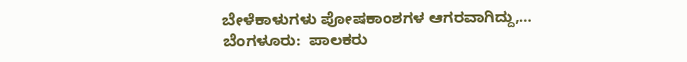ಬೇಳೆಕಾಳುಗಳು ಪೋಷಕಾಂಶಗಳ ಆಗರವಾಗಿದ್ದು,…
ಬೆಂಗಳೂರು:  ಪಾಲಕರು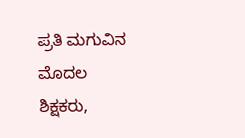ಪ್ರತಿ ಮಗುವಿನ ಮೊದಲ ಶಿಕ್ಷಕರು,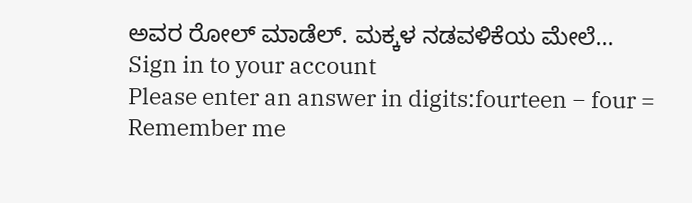ಅವರ ರೋಲ್ ಮಾಡೆಲ್. ಮಕ್ಕಳ ನಡವಳಿಕೆಯ ಮೇಲೆ…
Sign in to your account
Please enter an answer in digits:fourteen − four =
Remember me